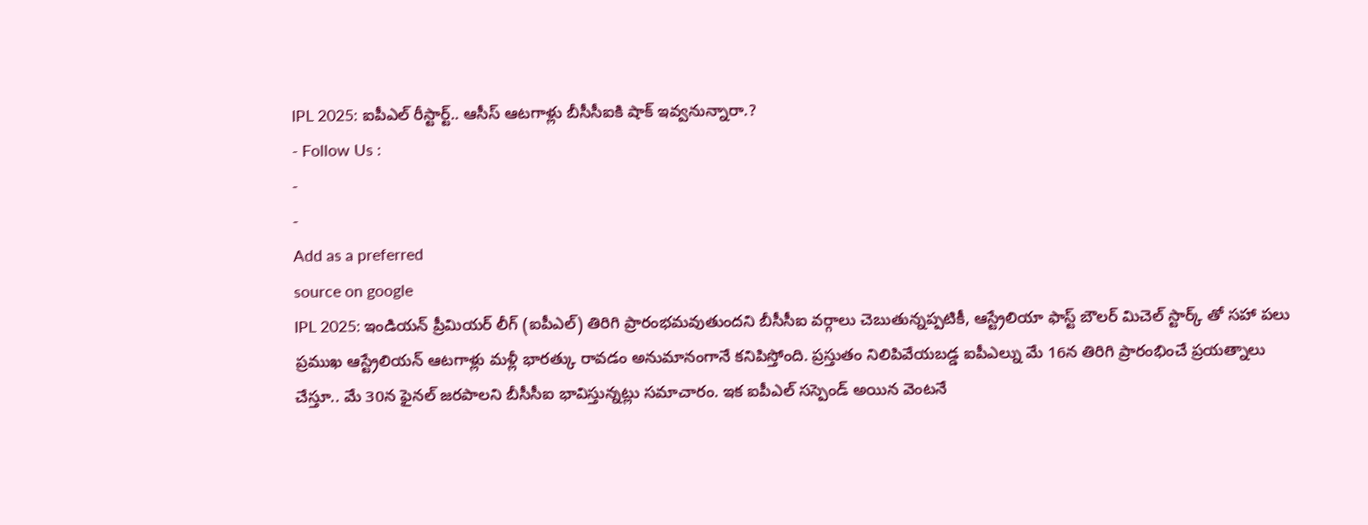IPL 2025: ఐపీఎల్ రీస్టార్ట్.. ఆసీస్ ఆటగాళ్లు బీసీసీఐకి షాక్ ఇవ్వనున్నారా.?
- Follow Us :
-
-
Add as a preferred
source on google
IPL 2025: ఇండియన్ ప్రీమియర్ లీగ్ (ఐపీఎల్) తిరిగి ప్రారంభమవుతుందని బీసీసీఐ వర్గాలు చెబుతున్నప్పటికీ, ఆస్ట్రేలియా ఫాస్ట్ బౌలర్ మిచెల్ స్టార్క్ తో సహా పలు ప్రముఖ ఆస్ట్రేలియన్ ఆటగాళ్లు మళ్లీ భారత్కు రావడం అనుమానంగానే కనిపిస్తోంది. ప్రస్తుతం నిలిపివేయబడ్డ ఐపీఎల్ను మే 16న తిరిగి ప్రారంభించే ప్రయత్నాలు చేస్తూ.. మే 30న ఫైనల్ జరపాలని బీసీసీఐ భావిస్తున్నట్లు సమాచారం. ఇక ఐపీఎల్ సస్పెండ్ అయిన వెంటనే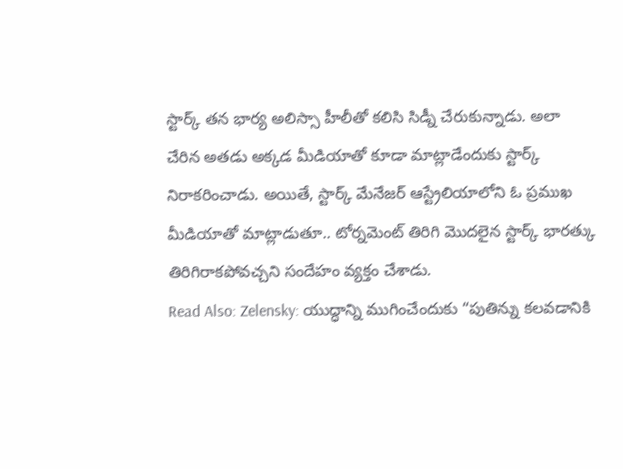స్టార్క్ తన భార్య అలిస్సా హీలీతో కలిసి సిడ్నీ చేరుకున్నాడు. అలా చేరిన అతడు అక్కడ మీడియాతో కూడా మాట్లాడేందుకు స్టార్క్ నిరాకరించాడు. అయితే, స్టార్క్ మేనేజర్ ఆస్ట్రేలియాలోని ఓ ప్రముఖ మీడియాతో మాట్లాడుతూ.. టోర్నమెంట్ తిరిగి మొదలైన స్టార్క్ భారత్కు తిరిగిరాకపోవచ్చని సందేహం వ్యక్తం చేశాడు.
Read Also: Zelensky: యుద్ధాన్ని ముగించేందుకు “పుతిన్ను కలవడానికి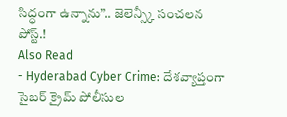సిద్ధంగా ఉన్నాను”.. జెలెన్స్కీ సంచలన పోస్ట్.!
Also Read
- Hyderabad Cyber Crime: దేశవ్యాప్తంగా సైబర్ క్రైమ్ పోలీసుల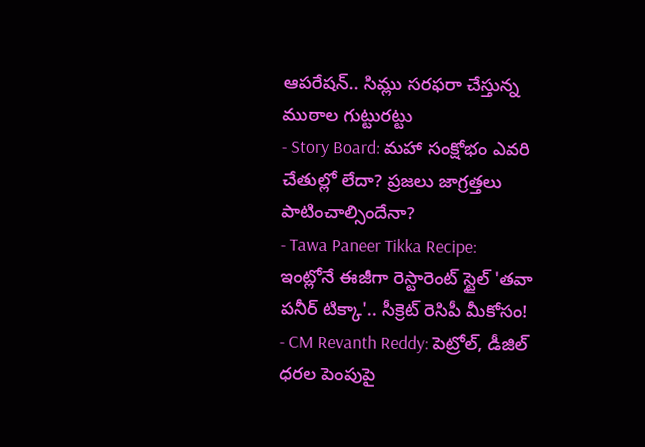ఆపరేషన్.. సిమ్లు సరఫరా చేస్తున్న ముఠాల గుట్టురట్టు
- Story Board: మహా సంక్షోభం ఎవరి చేతుల్లో లేదా? ప్రజలు జాగ్రత్తలు పాటించాల్సిందేనా?
- Tawa Paneer Tikka Recipe: ఇంట్లోనే ఈజీగా రెస్టారెంట్ స్టైల్ 'తవా పనీర్ టిక్కా'.. సీక్రెట్ రెసిపీ మీకోసం!
- CM Revanth Reddy: పెట్రోల్, డీజిల్ ధరల పెంపుపై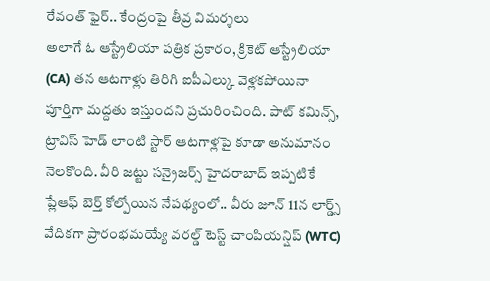రేవంత్ ఫైర్.. కేంద్రంపై తీవ్ర విమర్శలు
అలాగే ఓ ఆస్ట్రేలియా పత్రిక ప్రకారం, క్రికెట్ ఆస్ట్రేలియా (CA) తన ఆటగాళ్లు తిరిగి ఐపీఎల్కు వెళ్లకపోయినా పూర్తిగా మద్దతు ఇస్తుందని ప్రచురించింది. పాట్ కమిన్స్, ట్రావిస్ హెడ్ లాంటి స్టార్ ఆటగాళ్లపై కూడా అనుమానం నెలకొంది. వీరి జట్టు సన్రైజర్స్ హైదరాబాద్ ఇప్పటికే ప్లేఆఫ్ బెర్త్ కోల్పోయిన నేపథ్యంలో.. వీరు జూన్ 11న లార్డ్స్ వేదికగా ప్రారంభమయ్యే వరల్డ్ టెస్ట్ చాంపియన్షిప్ (WTC)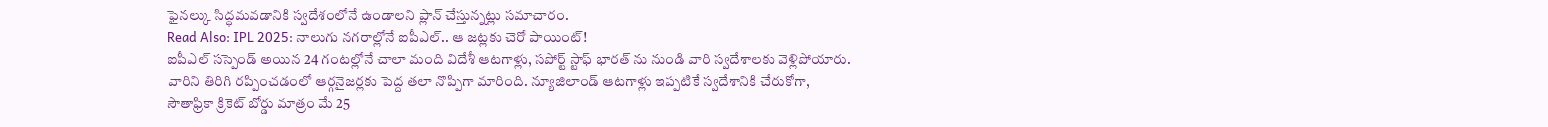ఫైనల్కు సిద్ధమవడానికి స్వదేశంలోనే ఉండాలని ప్లాన్ చేస్తున్నట్లు సమాచారం.
Read Also: IPL 2025: నాలుగు నగరాల్లోనే ఐపీఎల్.. ఆ జట్లకు చెరో పాయింట్!
ఐపీఎల్ సస్పెండ్ అయిన 24 గంటల్లోనే చాలా మంది విదేశీ ఆటగాళ్లు, సపోర్ట్ స్టాఫ్ భారత్ ను నుండి వారి స్వదేశాలకు వెళ్లిపోయారు. వారిని తిరిగి రప్పించడంలో ఆర్గనైజర్లకు పెద్ద తలా నొప్పిగా మారింది. న్యూజిలాండ్ ఆటగాళ్లు ఇప్పటికే స్వదేశానికి చేరుకోగా, సౌతాఫ్రికా క్రికెట్ బోర్డు మాత్రం మే 25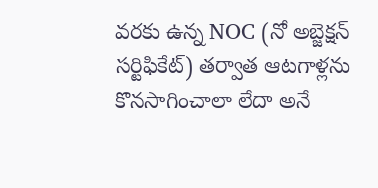వరకు ఉన్న NOC (నో అబ్జెక్షన్ సర్టిఫికేట్) తర్వాత ఆటగాళ్లను కొనసాగించాలా లేదా అనే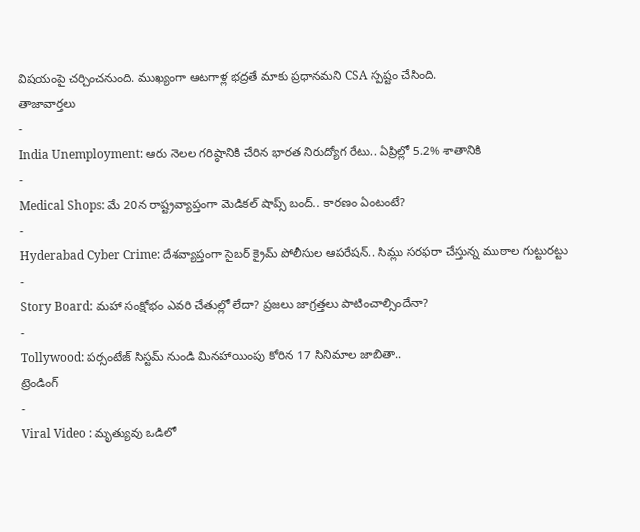విషయంపై చర్చించనుంది. ముఖ్యంగా ఆటగాళ్ల భద్రతే మాకు ప్రధానమని CSA స్పష్టం చేసింది.
తాజావార్తలు
-
India Unemployment: ఆరు నెలల గరిష్ఠానికి చేరిన భారత నిరుద్యోగ రేటు.. ఏప్రిల్లో 5.2% శాతానికి
-
Medical Shops: మే 20న రాష్ట్రవ్యాప్తంగా మెడికల్ షాప్స్ బంద్.. కారణం ఏంటంటే?
-
Hyderabad Cyber Crime: దేశవ్యాప్తంగా సైబర్ క్రైమ్ పోలీసుల ఆపరేషన్.. సిమ్లు సరఫరా చేస్తున్న ముఠాల గుట్టురట్టు
-
Story Board: మహా సంక్షోభం ఎవరి చేతుల్లో లేదా? ప్రజలు జాగ్రత్తలు పాటించాల్సిందేనా?
-
Tollywood: పర్సంటేజ్ సిస్టమ్ నుండి మినహాయింపు కోరిన 17 సినిమాల జాబితా..
ట్రెండింగ్
-
Viral Video : మృత్యువు ఒడిలో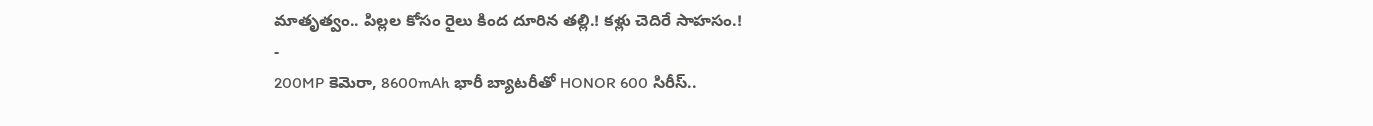మాతృత్వం.. పిల్లల కోసం రైలు కింద దూరిన తల్లి.! కళ్లు చెదిరే సాహసం.!
-
200MP కెమెరా, 8600mAh భారీ బ్యాటరీతో HONOR 600 సిరీస్..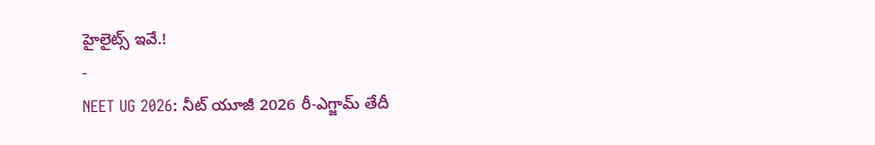హైలైట్స్ ఇవే.!
-
NEET UG 2026: నీట్ యూజీ 2026 రీ-ఎగ్జామ్ తేదీ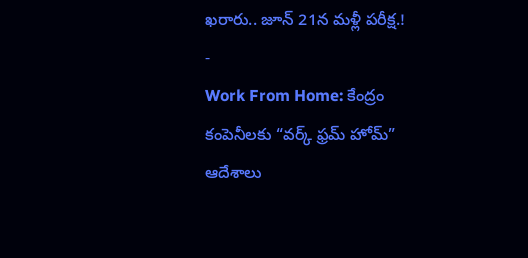ఖరారు.. జూన్ 21న మళ్లీ పరీక్ష.!
-
Work From Home: కేంద్రం కంపెనీలకు “వర్క్ ఫ్రమ్ హోమ్” ఆదేశాలు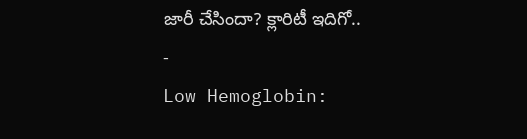జారీ చేసిందా? క్లారిటీ ఇదిగో..
-
Low Hemoglobin: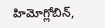హిమోగ్లోబిన్,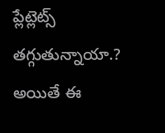ప్లేట్లెట్స్ తగ్గుతున్నాయా.? అయితే ఈ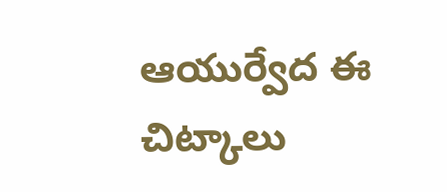ఆయుర్వేద ఈ చిట్కాలు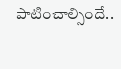పాటించాల్సిందే..